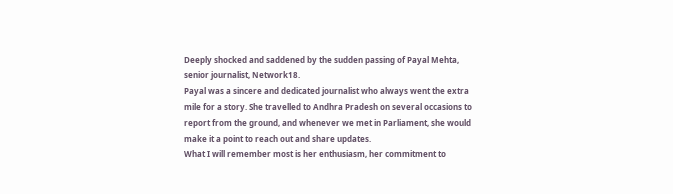Deeply shocked and saddened by the sudden passing of Payal Mehta, senior journalist, Network18.
Payal was a sincere and dedicated journalist who always went the extra mile for a story. She travelled to Andhra Pradesh on several occasions to report from the ground, and whenever we met in Parliament, she would make it a point to reach out and share updates.
What I will remember most is her enthusiasm, her commitment to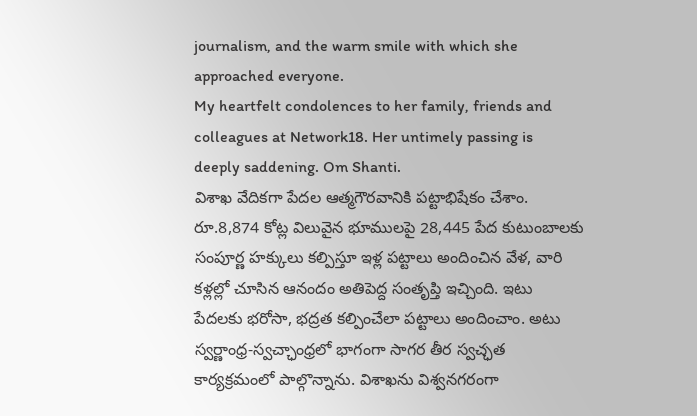journalism, and the warm smile with which she approached everyone.
My heartfelt condolences to her family, friends and colleagues at Network18. Her untimely passing is deeply saddening. Om Shanti.
విశాఖ వేదికగా పేదల ఆత్మగౌరవానికి పట్టాభిషేకం చేశాం. రూ.8,874 కోట్ల విలువైన భూములపై 28,445 పేద కుటుంబాలకు సంపూర్ణ హక్కులు కల్పిస్తూ ఇళ్ల పట్టాలు అందించిన వేళ, వారి కళ్లల్లో చూసిన ఆనందం అతిపెద్ద సంతృప్తి ఇచ్చింది. ఇటు పేదలకు భరోసా, భద్రత కల్పించేలా పట్టాలు అందించాం. అటు స్వర్ణాంధ్ర-స్వచ్ఛాంధ్రలో భాగంగా సాగర తీర స్వచ్ఛత కార్యక్రమంలో పాల్గొన్నాను. విశాఖను విశ్వనగరంగా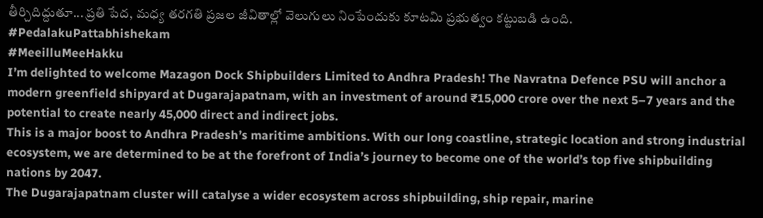తీర్చిదిద్దుతూ... ప్రతి పేద, మధ్య తరగతి ప్రజల జీవితాల్లో వెలుగులు నింపేందుకు కూటమి ప్రభుత్వం కట్టుబడి ఉంది.
#PedalakuPattabhishekam
#MeeilluMeeHakku
I’m delighted to welcome Mazagon Dock Shipbuilders Limited to Andhra Pradesh! The Navratna Defence PSU will anchor a modern greenfield shipyard at Dugarajapatnam, with an investment of around ₹15,000 crore over the next 5–7 years and the potential to create nearly 45,000 direct and indirect jobs.
This is a major boost to Andhra Pradesh’s maritime ambitions. With our long coastline, strategic location and strong industrial ecosystem, we are determined to be at the forefront of India’s journey to become one of the world’s top five shipbuilding nations by 2047.
The Dugarajapatnam cluster will catalyse a wider ecosystem across shipbuilding, ship repair, marine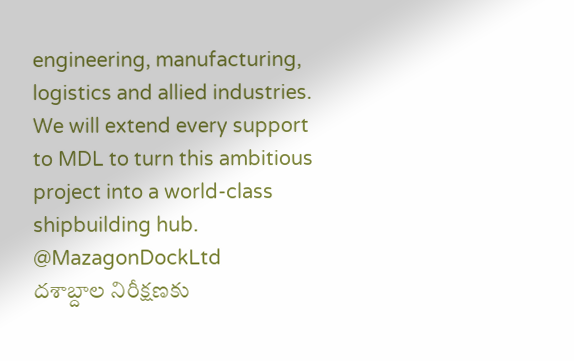engineering, manufacturing, logistics and allied industries.
We will extend every support to MDL to turn this ambitious project into a world-class shipbuilding hub.
@MazagonDockLtd
దశాబ్దాల నిరీక్షణకు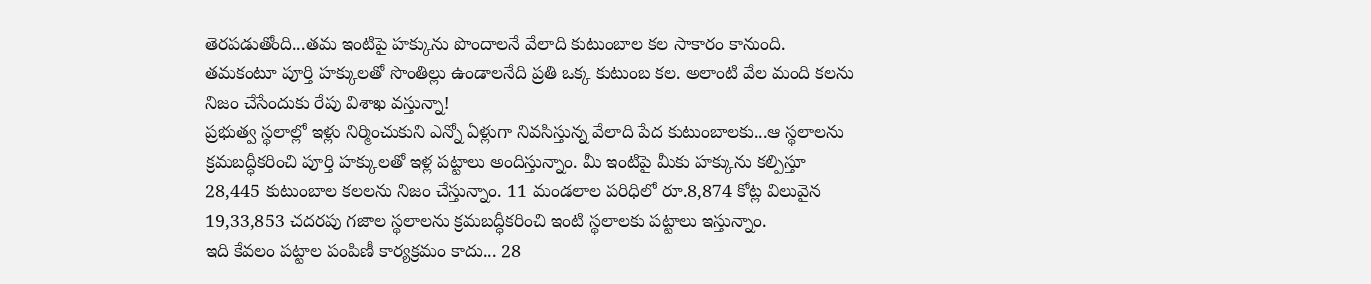తెరపడుతోంది...తమ ఇంటిపై హక్కును పొందాలనే వేలాది కుటుంబాల కల సాకారం కానుంది. తమకంటూ పూర్తి హక్కులతో సొంతిల్లు ఉండాలనేది ప్రతి ఒక్క కుటుంబ కల. అలాంటి వేల మంది కలను నిజం చేసేందుకు రేపు విశాఖ వస్తున్నా!
ప్రభుత్వ స్థలాల్లో ఇళ్లు నిర్మించుకుని ఎన్నో ఏళ్లుగా నివసిస్తున్న వేలాది పేద కుటుంబాలకు...ఆ స్థలాలను క్రమబద్ధీకరించి పూర్తి హక్కులతో ఇళ్ల పట్టాలు అందిస్తున్నాం. మీ ఇంటిపై మీకు హక్కును కల్పిస్తూ 28,445 కుటుంబాల కలలను నిజం చేస్తున్నాం. 11 మండలాల పరిధిలో రూ.8,874 కోట్ల విలువైన 19,33,853 చదరపు గజాల స్థలాలను క్రమబద్ధీకరించి ఇంటి స్థలాలకు పట్టాలు ఇస్తున్నాం.
ఇది కేవలం పట్టాల పంపిణీ కార్యక్రమం కాదు... 28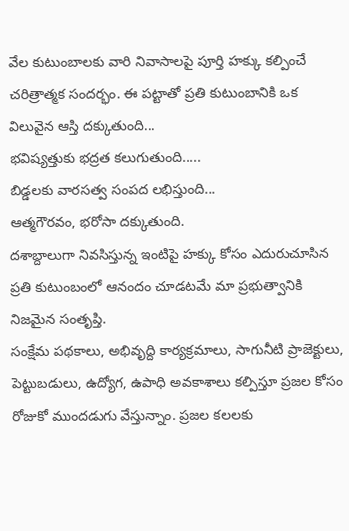వేల కుటుంబాలకు వారి నివాసాలపై పూర్తి హక్కు కల్పించే చరిత్రాత్మక సందర్భం. ఈ పట్టాతో ప్రతి కుటుంబానికి ఒక విలువైన ఆస్తి దక్కుతుంది...
భవిష్యత్తుకు భద్రత కలుగుతుంది.....
బిడ్డలకు వారసత్వ సంపద లభిస్తుంది...
ఆత్మగౌరవం, భరోసా దక్కుతుంది.
దశాబ్దాలుగా నివసిస్తున్న ఇంటిపై హక్కు కోసం ఎదురుచూసిన ప్రతి కుటుంబంలో ఆనందం చూడటమే మా ప్రభుత్వానికి నిజమైన సంతృప్తి.
సంక్షేమ పథకాలు, అభివృద్ది కార్యక్రమాలు, సాగునీటి ప్రాజెక్టులు, పెట్టుబడులు, ఉద్యోగ, ఉపాధి అవకాశాలు కల్పిస్తూ ప్రజల కోసం రోజుకో ముందడుగు వేస్తున్నాం. ప్రజల కలలకు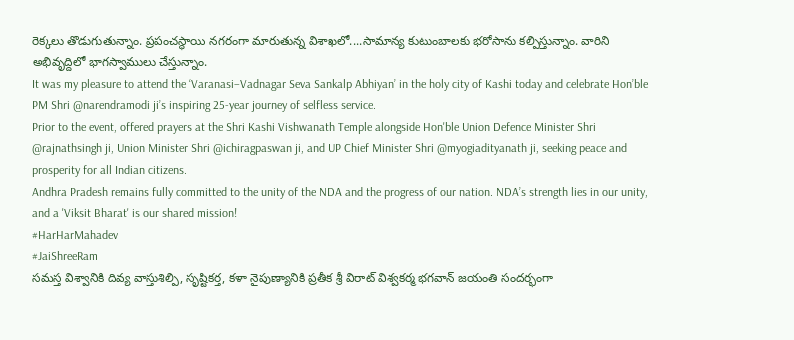రెక్కలు తొడుగుతున్నాం. ప్రపంచస్థాయి నగరంగా మారుతున్న విశాఖలో....సామాన్య కుటుంబాలకు భరోసాను కల్పిస్తున్నాం. వారిని అభివృద్దిలో భాగస్వాములు చేస్తున్నాం.
It was my pleasure to attend the ‘Varanasi–Vadnagar Seva Sankalp Abhiyan’ in the holy city of Kashi today and celebrate Hon’ble PM Shri @narendramodi ji’s inspiring 25-year journey of selfless service.
Prior to the event, offered prayers at the Shri Kashi Vishwanath Temple alongside Hon'ble Union Defence Minister Shri @rajnathsingh ji, Union Minister Shri @ichiragpaswan ji, and UP Chief Minister Shri @myogiadityanath ji, seeking peace and prosperity for all Indian citizens.
Andhra Pradesh remains fully committed to the unity of the NDA and the progress of our nation. NDA’s strength lies in our unity, and a 'Viksit Bharat' is our shared mission!
#HarHarMahadev
#JaiShreeRam
సమస్త విశ్వానికి దివ్య వాస్తుశిల్పి, సృష్టికర్త, కళా నైపుణ్యానికి ప్రతీక శ్రీ విరాట్ విశ్వకర్మ భగవాన్ జయంతి సందర్భంగా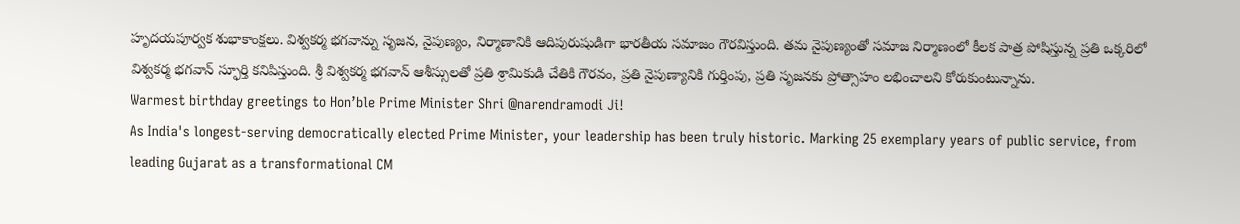హృదయపూర్వక శుభాకాంక్షలు. విశ్వకర్మ భగవాన్ను సృజన, నైపుణ్యం, నిర్మాణానికి ఆదిపురుషుడిగా భారతీయ సమాజం గౌరవిస్తుంది. తమ నైపుణ్యంతో సమాజ నిర్మాణంలో కీలక పాత్ర పోషిస్తున్న ప్రతి ఒక్కరిలో విశ్వకర్మ భగవాన్ స్ఫూర్తి కనిపిస్తుంది. శ్రీ విశ్వకర్మ భగవాన్ ఆశీస్సులతో ప్రతి శ్రామికుడి చేతికి గౌరవం, ప్రతి నైపుణ్యానికి గుర్తింపు, ప్రతి సృజనకు ప్రోత్సాహం లభించాలని కోరుకుంటున్నాను.
Warmest birthday greetings to Hon’ble Prime Minister Shri @narendramodi Ji!
As India's longest-serving democratically elected Prime Minister, your leadership has been truly historic. Marking 25 exemplary years of public service, from leading Gujarat as a transformational CM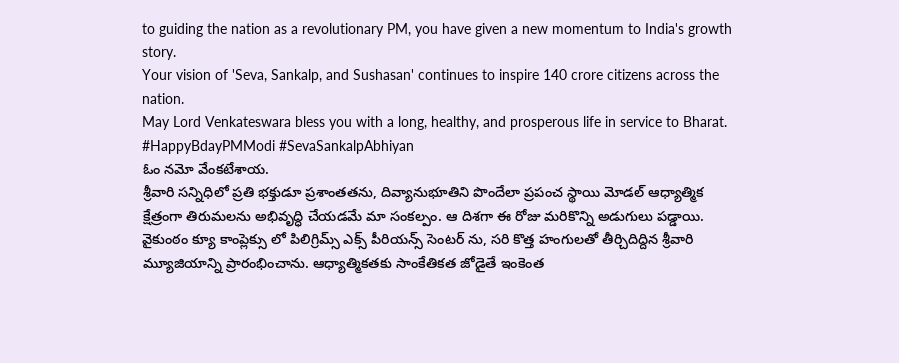to guiding the nation as a revolutionary PM, you have given a new momentum to India's growth story.
Your vision of 'Seva, Sankalp, and Sushasan' continues to inspire 140 crore citizens across the nation.
May Lord Venkateswara bless you with a long, healthy, and prosperous life in service to Bharat.
#HappyBdayPMModi #SevaSankalpAbhiyan
ఓం నమో వేంకటేశాయ.
శ్రీవారి సన్నిధిలో ప్రతి భక్తుడూ ప్రశాంతతను, దివ్యానుభూతిని పొందేలా ప్రపంచ స్థాయి మోడల్ ఆధ్యాత్మిక క్షేత్రంగా తిరుమలను అభివృద్ధి చేయడమే మా సంకల్పం. ఆ దిశగా ఈ రోజు మరికొన్ని అడుగులు పడ్డాయి. వైకుంఠం క్యూ కాంప్లెక్సు లో పిలిగ్రిమ్స్ ఎక్స్ పీరియన్స్ సెంటర్ ను, సరి కొత్త హంగులతో తీర్చిదిద్దిన శ్రీవారి మ్యూజియాన్ని ప్రారంభించాను. ఆధ్యాత్మికతకు సాంకేతికత జోడైతే ఇంకెంత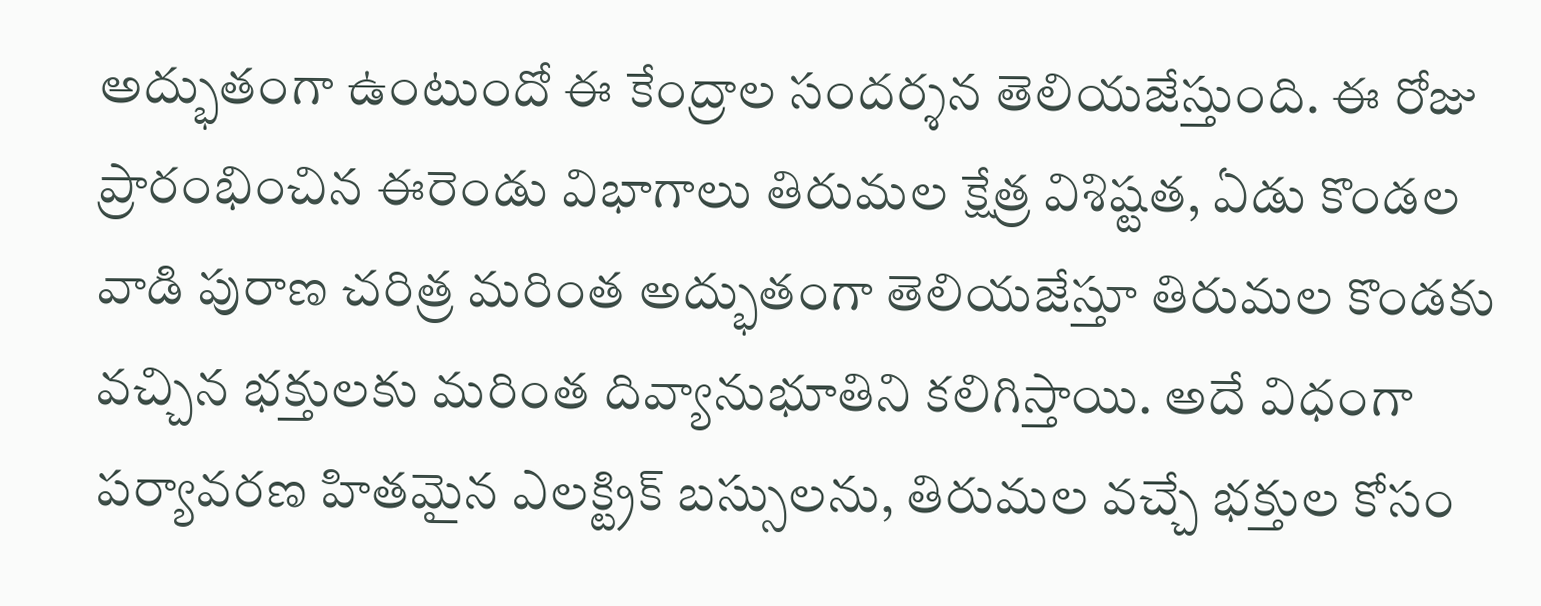అద్భుతంగా ఉంటుందో ఈ కేంద్రాల సందర్శన తెలియజేస్తుంది. ఈ రోజు ప్రారంభించిన ఈరెండు విభాగాలు తిరుమల క్షేత్ర విశిష్టత, ఏడు కొండల వాడి పురాణ చరిత్ర మరింత అద్భుతంగా తెలియజేస్తూ తిరుమల కొండకు వచ్చిన భక్తులకు మరింత దివ్యానుభూతిని కలిగిస్తాయి. అదే విధంగా పర్యావరణ హితమైన ఎలక్ట్రిక్ బస్సులను, తిరుమల వచ్చే భక్తుల కోసం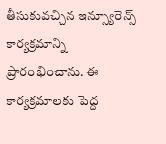తీసుకువచ్చిన ఇన్స్యూరెన్స్ కార్యక్రమాన్ని ప్రారంభించాను. ఈ కార్యక్రమాలకు పెద్ద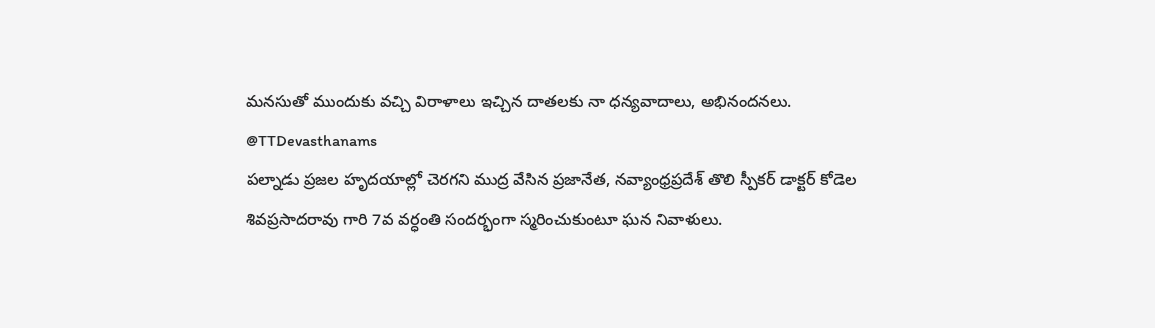మనసుతో ముందుకు వచ్చి విరాళాలు ఇచ్చిన దాతలకు నా ధన్యవాదాలు, అభినందనలు.
@TTDevasthanams
పల్నాడు ప్రజల హృదయాల్లో చెరగని ముద్ర వేసిన ప్రజానేత, నవ్యాంధ్రప్రదేశ్ తొలి స్పీకర్ డాక్టర్ కోడెల శివప్రసాదరావు గారి 7వ వర్ధంతి సందర్భంగా స్మరించుకుంటూ ఘన నివాళులు.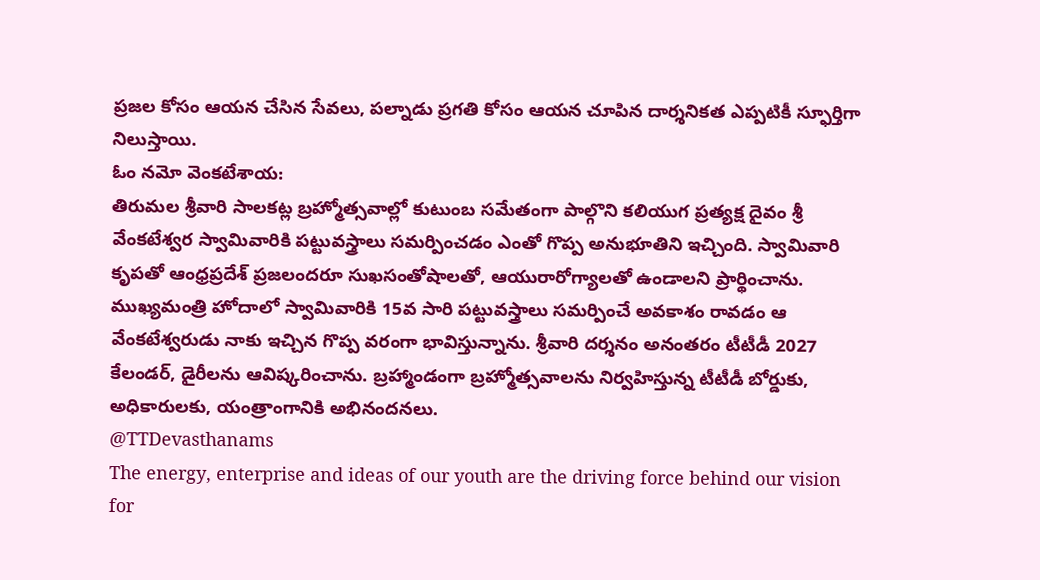ప్రజల కోసం ఆయన చేసిన సేవలు, పల్నాడు ప్రగతి కోసం ఆయన చూపిన దార్శనికత ఎప్పటికీ స్ఫూర్తిగా నిలుస్తాయి.
ఓం నమో వెంకటేశాయ:
తిరుమల శ్రీవారి సాలకట్ల బ్రహ్మోత్సవాల్లో కుటుంబ సమేతంగా పాల్గొని కలియుగ ప్రత్యక్ష దైవం శ్రీ వేంకటేశ్వర స్వామివారికి పట్టువస్త్రాలు సమర్పించడం ఎంతో గొప్ప అనుభూతిని ఇచ్చింది. స్వామివారి కృపతో ఆంధ్రప్రదేశ్ ప్రజలందరూ సుఖసంతోషాలతో, ఆయురారోగ్యాలతో ఉండాలని ప్రార్థించాను. ముఖ్యమంత్రి హోదాలో స్వామివారికి 15వ సారి పట్టువస్త్రాలు సమర్పించే అవకాశం రావడం ఆ వేంకటేశ్వరుడు నాకు ఇచ్చిన గొప్ప వరంగా భావిస్తున్నాను. శ్రీవారి దర్శనం అనంతరం టీటీడీ 2027 కేలండర్, డైరీలను ఆవిష్కరించాను. బ్రహ్మాండంగా బ్రహ్మోత్సవాలను నిర్వహిస్తున్న టీటీడీ బోర్డుకు, అధికారులకు, యంత్రాంగానికి అభినందనలు.
@TTDevasthanams
The energy, enterprise and ideas of our youth are the driving force behind our vision for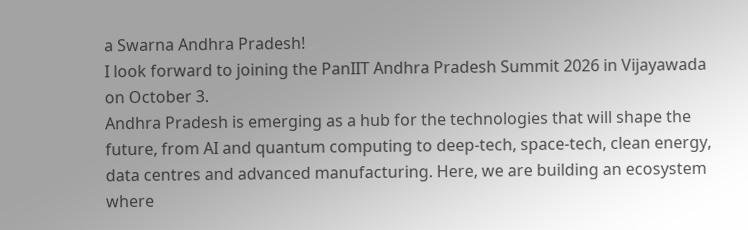a Swarna Andhra Pradesh!
I look forward to joining the PanIIT Andhra Pradesh Summit 2026 in Vijayawada on October 3.
Andhra Pradesh is emerging as a hub for the technologies that will shape the future, from AI and quantum computing to deep-tech, space-tech, clean energy, data centres and advanced manufacturing. Here, we are building an ecosystem where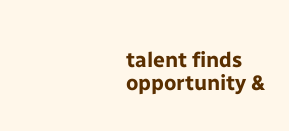talent finds opportunity &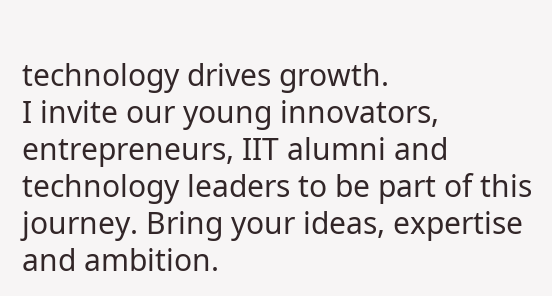technology drives growth.
I invite our young innovators, entrepreneurs, IIT alumni and technology leaders to be part of this journey. Bring your ideas, expertise and ambition.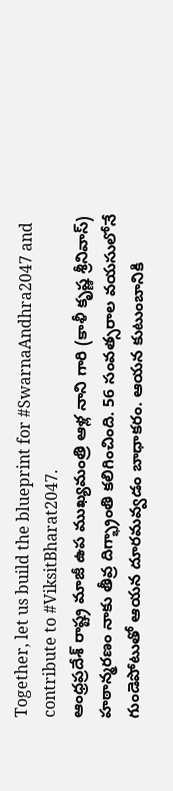Together, let us build the blueprint for #SwarnaAndhra2047 and contribute to #ViksitBharat2047.
ఆంధ్రప్రదేశ్ రాష్ట్ర మాజీ ఉప ముఖ్యమంత్రి ఆళ్ల నాని గారి (కాళీ కృష్ణ శ్రీనివాస్) హఠాన్మరణం నాకు తీవ్ర దిగ్భ్రాంతి కలిగించింది. 56 సంవత్సరాల వయసులోనే గుండెపోటుతో ఆయన దూరమవ్వడం బాధాకరం. ఆయన కుటుంబానికి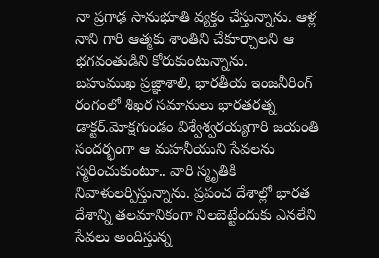నా ప్రగాఢ సానుభూతి వ్యక్తం చేస్తున్నాను. ఆళ్ల నాని గారి ఆత్మకు శాంతిని చేకూర్చాలని ఆ భగవంతుడిని కోరుకుంటున్నాను.
బహుముఖ ప్రజ్ఞాశాలి, భారతీయ ఇంజనీరింగ్ రంగంలో శిఖర సమానులు భారతరత్న డాక్టర్.మోక్షగుండం విశ్వేశ్వరయ్యగారి జయంతి సందర్భంగా ఆ మహనీయుని సేవలను స్మరించుకుంటూ.. వారి స్మృతికి నివాళులర్పిస్తున్నాను. ప్రపంచ దేశాల్లో భారత దేశాన్ని తలమానికంగా నిలబెట్టేందుకు ఎనలేని సేవలు అందిస్తున్న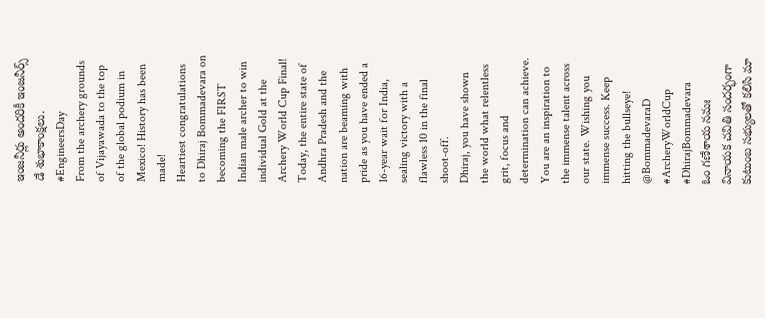ఇంజనీర్లు అందరికీ ఇంజనీర్స్ డే శుభాకాంక్షలు.
#EngineersDay
From the archery grounds of Vijayawada to the top of the global podium in Mexico! History has been made!
Heartiest congratulations to Dhiraj Bommadevara on becoming the FIRST Indian male archer to win individual Gold at the Archery World Cup Final!
Today, the entire state of Andhra Pradesh and the nation are beaming with pride as you have ended a 16-year wait for India, sealing victory with a flawless 10 in the final shoot-off.
Dhiraj, you have shown the world what relentless grit, focus and determination can achieve. You are an inspiration to the immense talent across our state. Wishing you immense success. Keep hitting the bullseye!
@BommadevaraD
#ArcheryWorldCup
#DhirajBommadevara
ఓం గణేశాయ నమః
వినాయక చవితి సందర్భంగా కుటుంబ సభ్యులతో కలిసి మా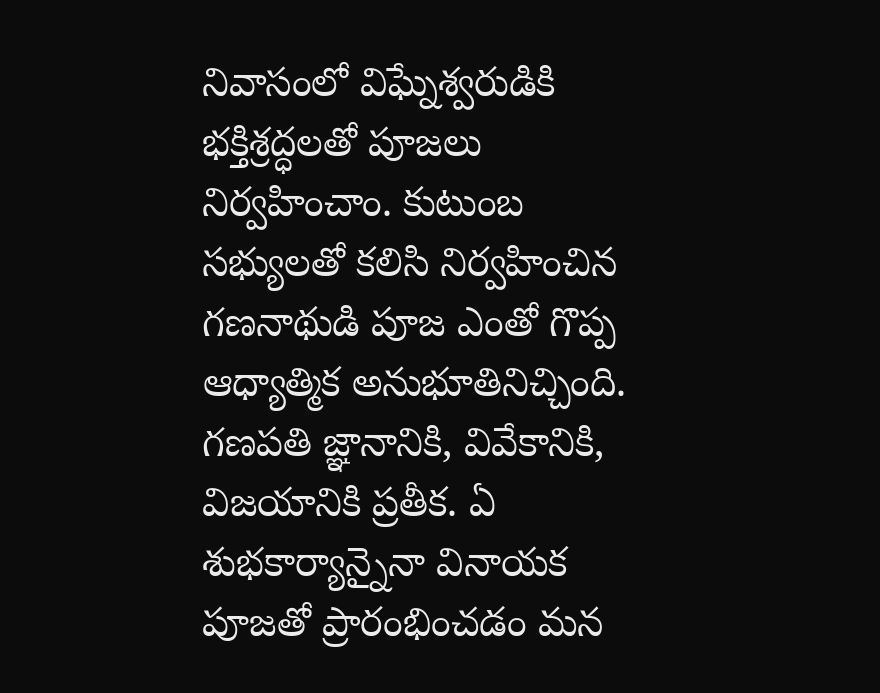నివాసంలో విఘ్నేశ్వరుడికి భక్తిశ్రద్ధలతో పూజలు నిర్వహించాం. కుటుంబ సభ్యులతో కలిసి నిర్వహించిన గణనాథుడి పూజ ఎంతో గొప్ప ఆధ్యాత్మిక అనుభూతినిచ్చింది. గణపతి జ్ఞానానికి, వివేకానికి, విజయానికి ప్రతీక. ఏ శుభకార్యాన్నైనా వినాయక పూజతో ప్రారంభించడం మన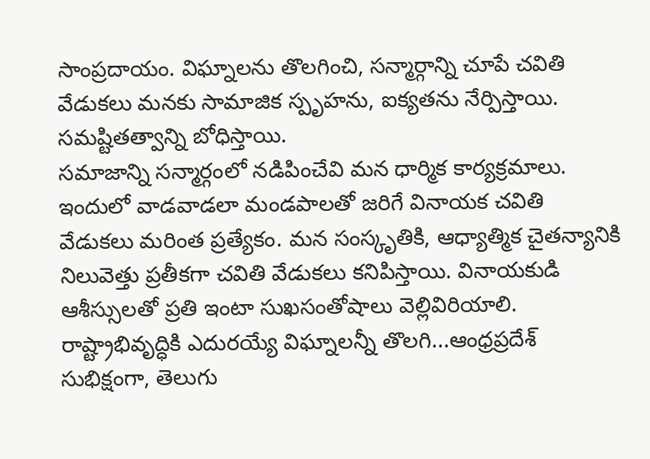సాంప్రదాయం. విఘ్నాలను తొలగించి, సన్మార్గాన్ని చూపే చవితి వేడుకలు మనకు సామాజిక స్పృహను, ఐక్యతను నేర్పిస్తాయి. సమష్టితత్వాన్ని బోధిస్తాయి.
సమాజాన్ని సన్మార్గంలో నడిపించేవి మన ధార్మిక కార్యక్రమాలు. ఇందులో వాడవాడలా మండపాలతో జరిగే వినాయక చవితి వేడుకలు మరింత ప్రత్యేకం. మన సంస్కృతికి, ఆధ్యాత్మిక చైతన్యానికి నిలువెత్తు ప్రతీకగా చవితి వేడుకలు కనిపిస్తాయి. వినాయకుడి ఆశీస్సులతో ప్రతి ఇంటా సుఖసంతోషాలు వెల్లివిరియాలి. రాష్ట్రాభివృద్ధికి ఎదురయ్యే విఘ్నాలన్నీ తొలగి...ఆంధ్రప్రదేశ్ సుభిక్షంగా, తెలుగు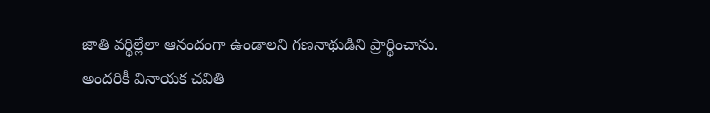జాతి వర్థిల్లేలా ఆనందంగా ఉండాలని గణనాథుడిని ప్రార్థించాను.
అందరికీ వినాయక చవితి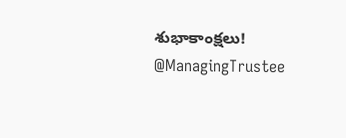శుభాకాంక్షలు!
@ManagingTrustee